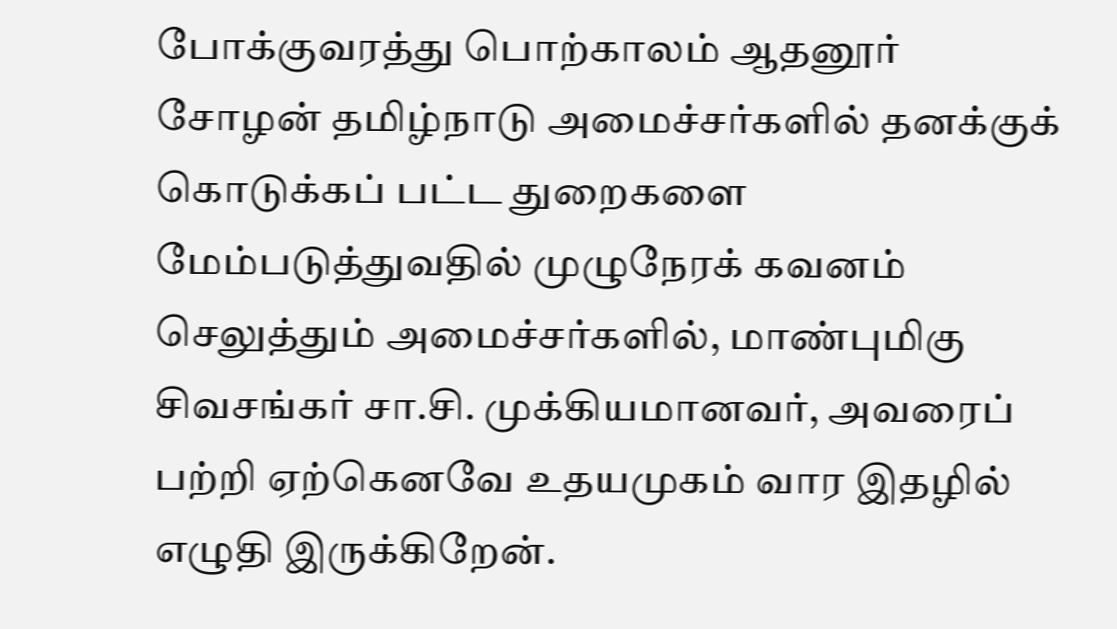போக்குவரத்து பொற்காலம் ஆதனூர் சோழன் தமிழ்நாடு அமைச்சர்களில் தனக்குக் கொடுக்கப் பட்ட துறைகளை மேம்படுத்துவதில் முழுநேரக் கவனம் செலுத்தும் அமைச்சர்களில், மாண்புமிகு சிவசங்கர் சா.சி. முக்கியமானவர், அவரைப் பற்றி ஏற்கெனவே உதயமுகம் வார இதழில் எழுதி இருக்கிறேன்.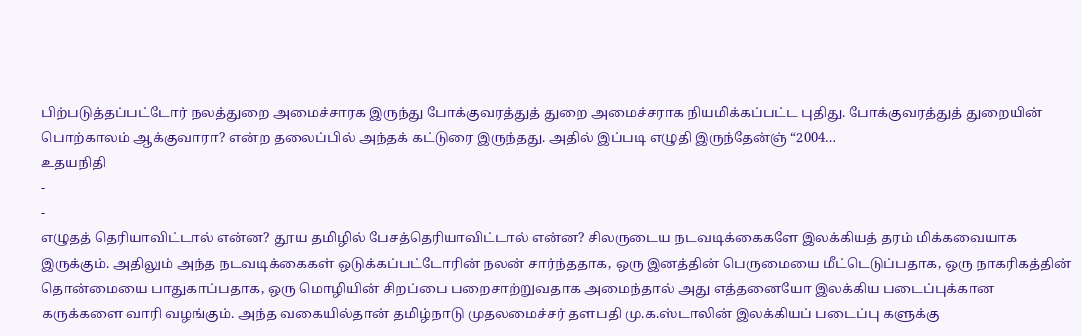பிற்படுத்தப்பட்டோர் நலத்துறை அமைச்சாரக இருந்து போக்குவரத்துத் துறை அமைச்சராக நியமிக்கப்பட்ட புதிது. போக்குவரத்துத் துறையின் பொற்காலம் ஆக்குவாரா? என்ற தலைப்பில் அந்தக் கட்டுரை இருந்தது. அதில் இப்படி எழுதி இருந்தேன்ஞ் “2004…
உதயநிதி
-
-
எழுதத் தெரியாவிட்டால் என்ன? தூய தமிழில் பேசத்தெரியாவிட்டால் என்ன? சிலருடைய நடவடிக்கைகளே இலக்கியத் தரம் மிக்கவையாக இருக்கும். அதிலும் அந்த நடவடிக்கைகள் ஒடுக்கப்பட்டோரின் நலன் சார்ந்ததாக, ஒரு இனத்தின் பெருமையை மீட்டெடுப்பதாக, ஒரு நாகரிகத்தின் தொன்மையை பாதுகாப்பதாக, ஒரு மொழியின் சிறப்பை பறைசாற்றுவதாக அமைந்தால் அது எத்தனையோ இலக்கிய படைப்புக்கான கருக்களை வாரி வழங்கும். அந்த வகையில்தான் தமிழ்நாடு முதலமைச்சர் தளபதி மு.க.ஸ்டாலின் இலக்கியப் படைப்பு களுக்கு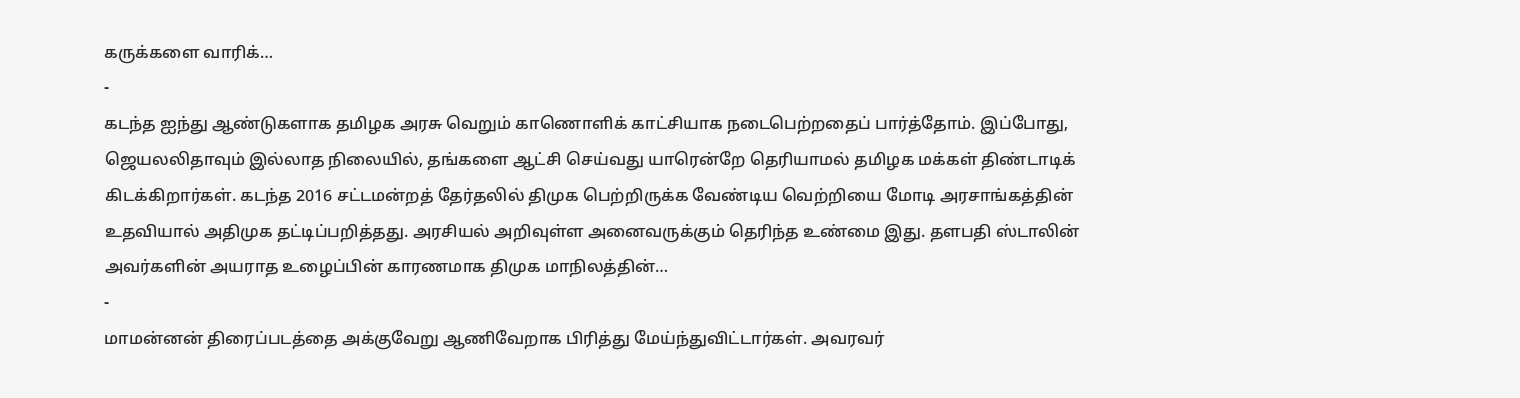கருக்களை வாரிக்…
-
கடந்த ஐந்து ஆண்டுகளாக தமிழக அரசு வெறும் காணொளிக் காட்சியாக நடைபெற்றதைப் பார்த்தோம். இப்போது, ஜெயலலிதாவும் இல்லாத நிலையில், தங்களை ஆட்சி செய்வது யாரென்றே தெரியாமல் தமிழக மக்கள் திண்டாடிக் கிடக்கிறார்கள். கடந்த 2016 சட்டமன்றத் தேர்தலில் திமுக பெற்றிருக்க வேண்டிய வெற்றியை மோடி அரசாங்கத்தின் உதவியால் அதிமுக தட்டிப்பறித்தது. அரசியல் அறிவுள்ள அனைவருக்கும் தெரிந்த உண்மை இது. தளபதி ஸ்டாலின் அவர்களின் அயராத உழைப்பின் காரணமாக திமுக மாநிலத்தின்…
-
மாமன்னன் திரைப்படத்தை அக்குவேறு ஆணிவேறாக பிரித்து மேய்ந்துவிட்டார்கள். அவரவர்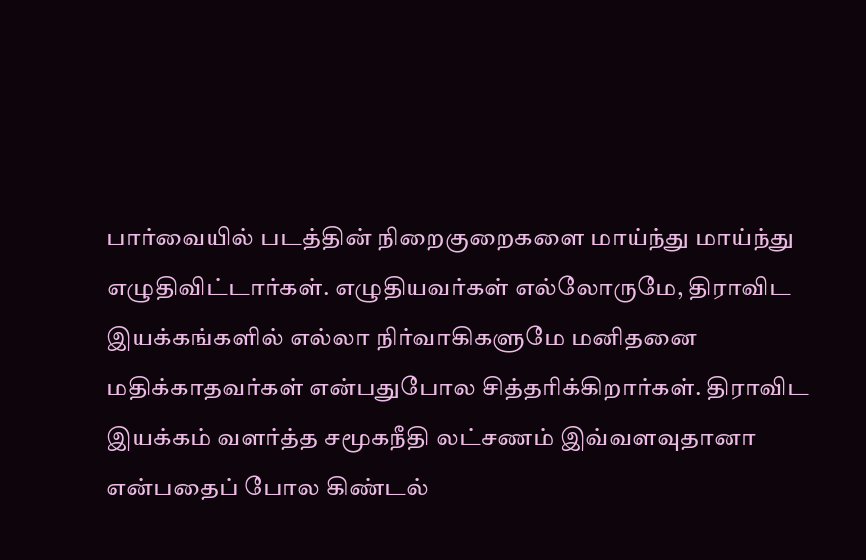பார்வையில் படத்தின் நிறைகுறைகளை மாய்ந்து மாய்ந்து எழுதிவிட்டார்கள். எழுதியவர்கள் எல்லோருமே, திராவிட இயக்கங்களில் எல்லா நிர்வாகிகளுமே மனிதனை மதிக்காதவர்கள் என்பதுபோல சித்தரிக்கிறார்கள். திராவிட இயக்கம் வளர்த்த சமூகநீதி லட்சணம் இவ்வளவுதானா என்பதைப் போல கிண்டல்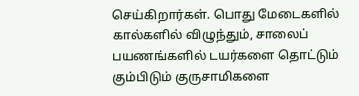செய்கிறார்கள். பொது மேடைகளில் கால்களில் விழுந்தும், சாலைப் பயணங்களில் டயர்களை தொட்டும் கும்பிடும் குருசாமிகளை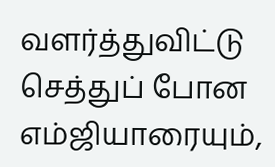வளர்த்துவிட்டு செத்துப் போன எம்ஜியாரையும்,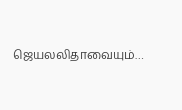ஜெயலலிதாவையும்…